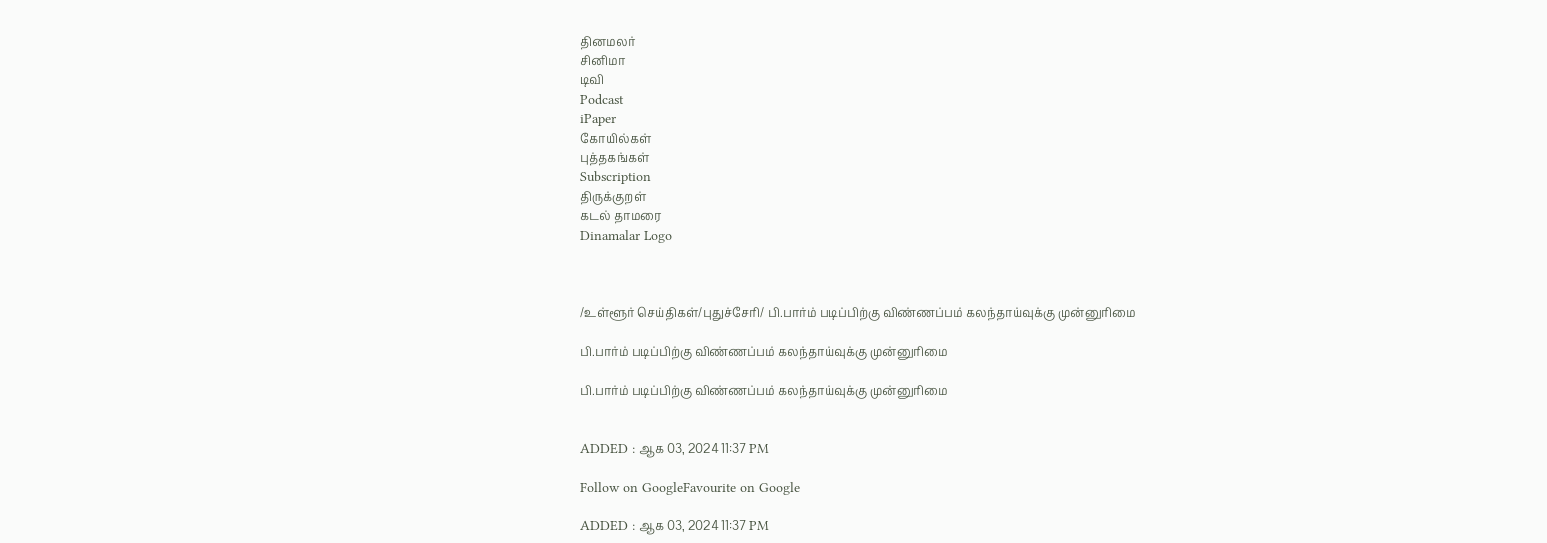தினமலர்
சினிமா
டிவி
Podcast
iPaper
கோயில்கள்
புத்தகங்கள்
Subscription
திருக்குறள்
கடல் தாமரை
Dinamalar Logo



/உள்ளூர் செய்திகள்/புதுச்சேரி/ பி.பார்ம் படிப்பிற்கு விண்ணப்பம் கலந்தாய்வுக்கு முன்னுரிமை

பி.பார்ம் படிப்பிற்கு விண்ணப்பம் கலந்தாய்வுக்கு முன்னுரிமை

பி.பார்ம் படிப்பிற்கு விண்ணப்பம் கலந்தாய்வுக்கு முன்னுரிமை


ADDED : ஆக 03, 2024 11:37 PM

Follow on GoogleFavourite on Google

ADDED : ஆக 03, 2024 11:37 PM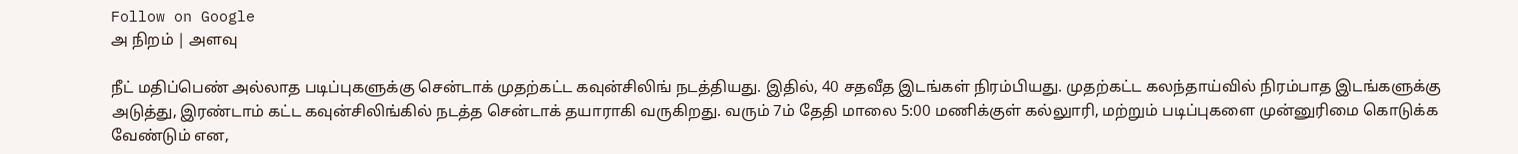Follow on Google
அ நிறம் | அளவு

நீட் மதிப்பெண் அல்லாத படிப்புகளுக்கு சென்டாக் முதற்கட்ட கவுன்சிலிங் நடத்தியது. இதில், 40 சதவீத இடங்கள் நிரம்பியது. முதற்கட்ட கலந்தாய்வில் நிரம்பாத இடங்களுக்கு அடுத்து, இரண்டாம் கட்ட கவுன்சிலிங்கில் நடத்த சென்டாக் தயாராகி வருகிறது. வரும் 7ம் தேதி மாலை 5:00 மணிக்குள் கல்லுாரி, மற்றும் படிப்புகளை முன்னுரிமை கொடுக்க வேண்டும் என,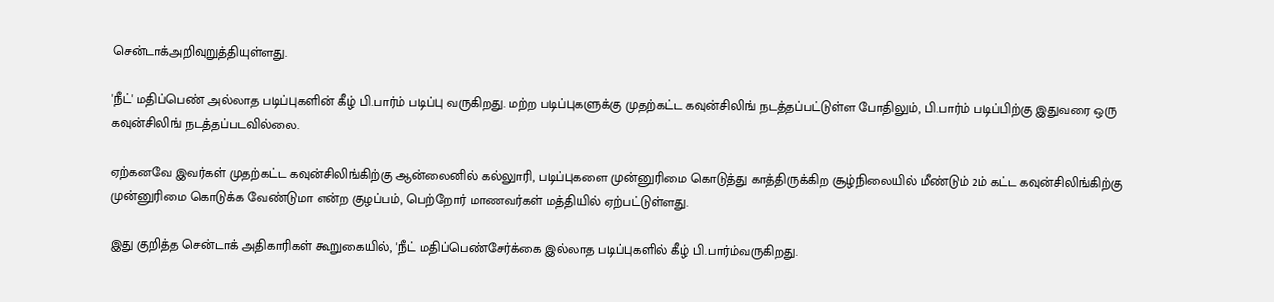சென்டாக்அறிவுறுத்தியுள்ளது.

'நீட்' மதிப்பெண் அல்லாத படிப்புகளின் கீழ் பி.பார்ம் படிப்பு வருகிறது. மற்ற படிப்புகளுக்கு முதற்கட்ட கவுன்சிலிங் நடத்தப்பட்டுள்ள போதிலும், பி.பார்ம் படிப்பிற்கு இதுவரை ஒரு கவுன்சிலிங் நடத்தப்படவில்லை.

ஏற்கனவே இவர்கள் முதற்கட்ட கவுன்சிலிங்கிற்கு ஆன்லைனில் கல்லுாரி, படிப்புகளை முன்னுரிமை கொடுத்து காத்திருக்கிற சூழ்நிலையில் மீண்டும் 2ம் கட்ட கவுன்சிலிங்கிற்கு முன்னுரிமை கொடுக்க வேண்டுமா என்ற குழப்பம், பெற்றோர் மாணவர்கள் மத்தியில் ஏற்பட்டுள்ளது.

இது குறித்த சென்டாக் அதிகாரிகள் கூறுகையில், 'நீட் மதிப்பெண்சேர்க்கை இல்லாத படிப்புகளில் கீழ் பி.பார்ம்வருகிறது.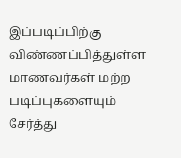இப்படிப்பிற்கு விண்ணப்பித்துள்ள மாணவர்கள் மற்ற படிப்புகளையும் சேர்த்து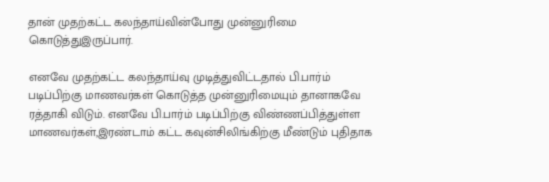தான் முதற்கட்ட கலந்தாய்வின்போது முன்னுரிமை கொடுத்துஇருப்பார்.

எனவே முதற்கட்ட கலந்தாய்வு முடித்துவிட்டதால் பி.பார்ம் படிப்பிற்கு மாணவர்கள் கொடுத்த முன்னுரிமையும் தானாகவே ரத்தாகி விடும். எனவே பி.பார்ம் படிப்பிற்கு விண்ணப்பித்துள்ள மாணவர்கள்,இரண்டாம் கட்ட கவுன்சிலிங்கிற்கு மீண்டும் புதிதாக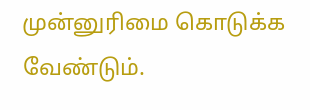முன்னுரிமை கொடுக்க வேண்டும்.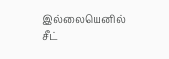இல்லையெனில் சீட்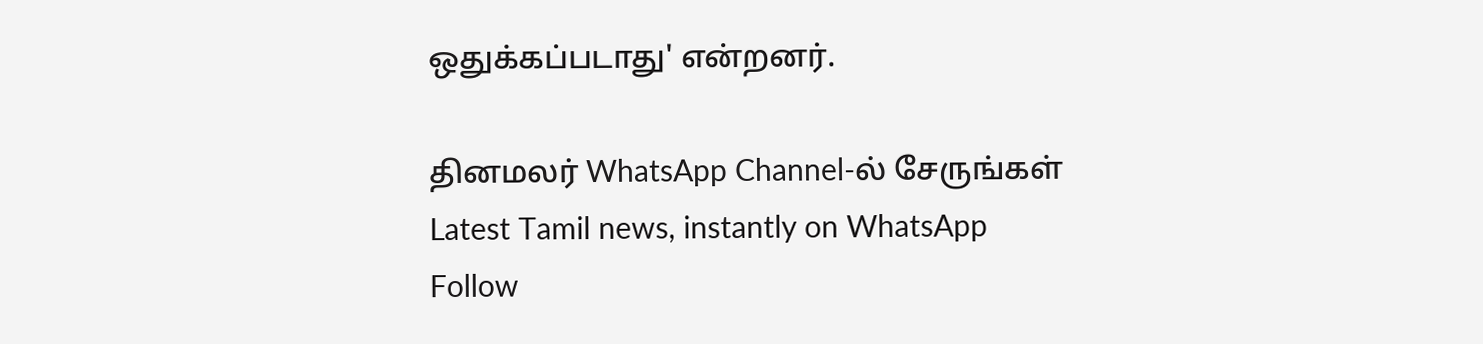ஒதுக்கப்படாது' என்றனர்.

தினமலர் WhatsApp Channel-ல் சேருங்கள்
Latest Tamil news, instantly on WhatsApp
Follow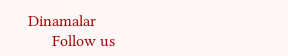Dinamalar
      Follow us